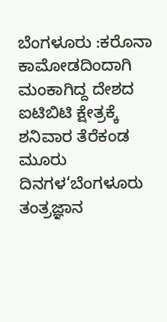ಬೆಂಗಳೂರು :ಕರೊನಾ ಕಾಮೋಡದಿಂದಾಗಿ ಮಂಕಾಗಿದ್ದ ದೇಶದ ಐಟಿಬಿಟಿ ಕ್ಷೇತ್ರಕ್ಕೆ ಶನಿವಾರ ತೆರೆಕಂಡ ಮೂರು ದಿನಗಳ‘ಬೆಂಗಳೂರು ತಂತ್ರಜ್ಞಾನ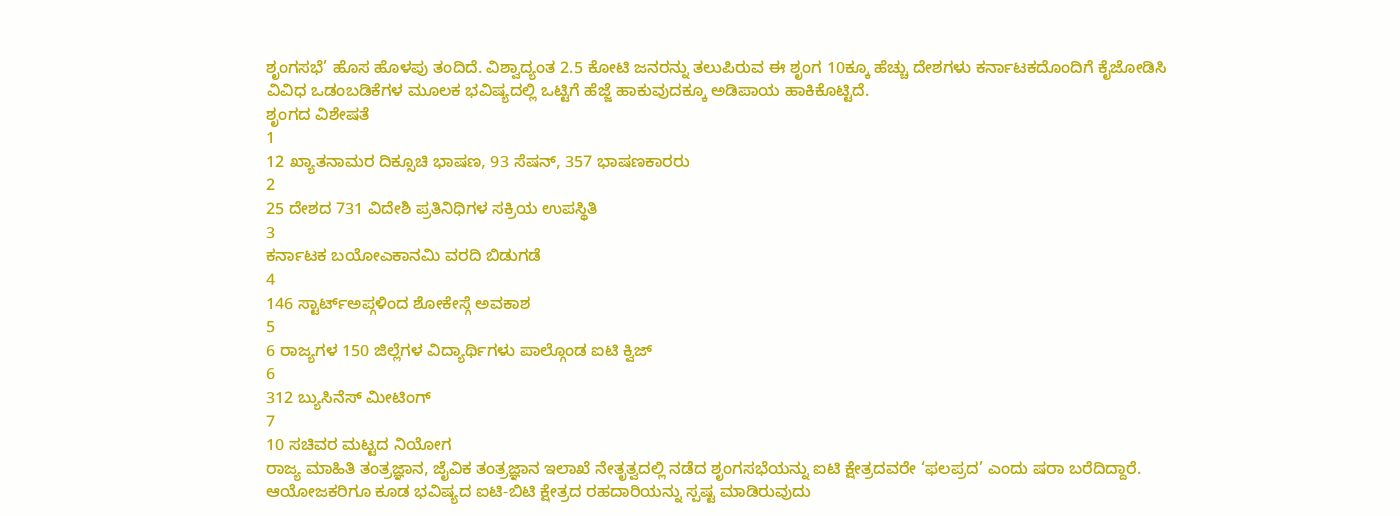ಶೃಂಗಸಭೆ’ ಹೊಸ ಹೊಳಪು ತಂದಿದೆ. ವಿಶ್ವಾದ್ಯಂತ 2.5 ಕೋಟಿ ಜನರನ್ನು ತಲುಪಿರುವ ಈ ಶೃಂಗ 10ಕ್ಕೂ ಹೆಚ್ಚು ದೇಶಗಳು ಕರ್ನಾಟಕದೊಂದಿಗೆ ಕೈಜೋಡಿಸಿ ವಿವಿಧ ಒಡಂಬಡಿಕೆಗಳ ಮೂಲಕ ಭವಿಷ್ಯದಲ್ಲಿ ಒಟ್ಟಿಗೆ ಹೆಜ್ಜೆ ಹಾಕುವುದಕ್ಕೂ ಅಡಿಪಾಯ ಹಾಕಿಕೊಟ್ಟಿದೆ.
ಶೃಂಗದ ವಿಶೇಷತೆ
1
12 ಖ್ಯಾತನಾಮರ ದಿಕ್ಸೂಚಿ ಭಾಷಣ, 93 ಸೆಷನ್, 357 ಭಾಷಣಕಾರರು
2
25 ದೇಶದ 731 ವಿದೇಶಿ ಪ್ರತಿನಿಧಿಗಳ ಸಕ್ರಿಯ ಉಪಸ್ಥಿತಿ
3
ಕರ್ನಾಟಕ ಬಯೋಎಕಾನಮಿ ವರದಿ ಬಿಡುಗಡೆ
4
146 ಸ್ಟಾರ್ಟ್ಅಪ್ಗಳಿಂದ ಶೋಕೇಸ್ಗೆ ಅವಕಾಶ
5
6 ರಾಜ್ಯಗಳ 150 ಜಿಲ್ಲೆಗಳ ವಿದ್ಯಾರ್ಥಿಗಳು ಪಾಲ್ಗೊಂಡ ಐಟಿ ಕ್ವಿಜ್
6
312 ಬ್ಯುಸಿನೆಸ್ ಮೀಟಿಂಗ್
7
10 ಸಚಿವರ ಮಟ್ಟದ ನಿಯೋಗ
ರಾಜ್ಯ ಮಾಹಿತಿ ತಂತ್ರಜ್ಞಾನ, ಜೈವಿಕ ತಂತ್ರಜ್ಞಾನ ಇಲಾಖೆ ನೇತೃತ್ವದಲ್ಲಿ ನಡೆದ ಶೃಂಗಸಭೆಯನ್ನು ಐಟಿ ಕ್ಷೇತ್ರದವರೇ ‘ಫಲಪ್ರದ’ ಎಂದು ಷರಾ ಬರೆದಿದ್ದಾರೆ. ಆಯೋಜಕರಿಗೂ ಕೂಡ ಭವಿಷ್ಯದ ಐಟಿ-ಬಿಟಿ ಕ್ಷೇತ್ರದ ರಹದಾರಿಯನ್ನು ಸ್ಪಷ್ಟ ಮಾಡಿರುವುದು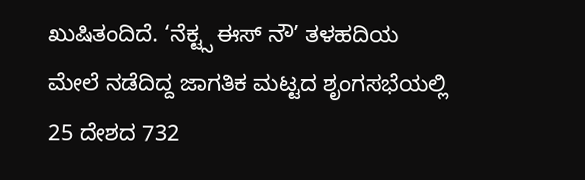ಖುಷಿತಂದಿದೆ. ‘ನೆಕ್ಟ್ಸ ಈಸ್ ನೌ’ ತಳಹದಿಯ ಮೇಲೆ ನಡೆದಿದ್ದ ಜಾಗತಿಕ ಮಟ್ಟದ ಶೃಂಗಸಭೆಯಲ್ಲಿ 25 ದೇಶದ 732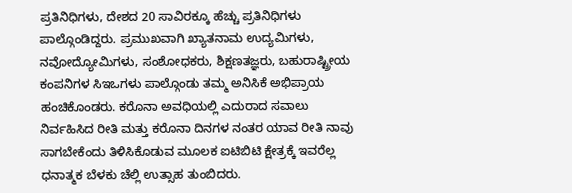ಪ್ರತಿನಿಧಿಗಳು, ದೇಶದ 20 ಸಾವಿರಕ್ಕೂ ಹೆಚ್ಚು ಪ್ರತಿನಿಧಿಗಳು ಪಾಲ್ಗೊಂಡಿದ್ದರು. ಪ್ರಮುಖವಾಗಿ ಖ್ಯಾತನಾಮ ಉದ್ಯಮಿಗಳು, ನವೋದ್ಯೋಮಿಗಳು, ಸಂಶೋಧಕರು, ಶಿಕ್ಷಣತಜ್ಞರು, ಬಹುರಾಷ್ಟ್ರೀಯ ಕಂಪನಿಗಳ ಸಿಇಒಗಳು ಪಾಲ್ಗೊಂಡು ತಮ್ಮ ಅನಿಸಿಕೆ ಅಭಿಪ್ರಾಯ ಹಂಚಿಕೊಂಡರು. ಕರೊನಾ ಅವಧಿಯಲ್ಲಿ ಎದುರಾದ ಸವಾಲು ನಿರ್ವಹಿಸಿದ ರೀತಿ ಮತ್ತು ಕರೊನಾ ದಿನಗಳ ನಂತರ ಯಾವ ರೀತಿ ನಾವು ಸಾಗಬೇಕೆಂದು ತಿಳಿಸಿಕೊಡುವ ಮೂಲಕ ಐಟಿಬಿಟಿ ಕ್ಷೇತ್ರಕ್ಕೆ ಇವರೆಲ್ಲ ಧನಾತ್ಮಕ ಬೆಳಕು ಚೆಲ್ಲಿ ಉತ್ಸಾಹ ತುಂಬಿದರು.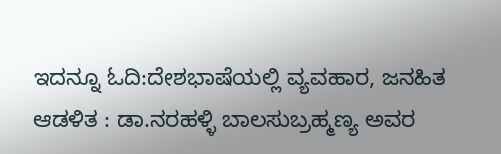ಇದನ್ನೂ ಓದಿ:ದೇಶಭಾಷೆಯಲ್ಲಿ ವ್ಯವಹಾರ, ಜನಹಿತ ಆಡಳಿತ : ಡಾ.ನರಹಳ್ಳಿ ಬಾಲಸುಬ್ರಹ್ಮಣ್ಯ ಅವರ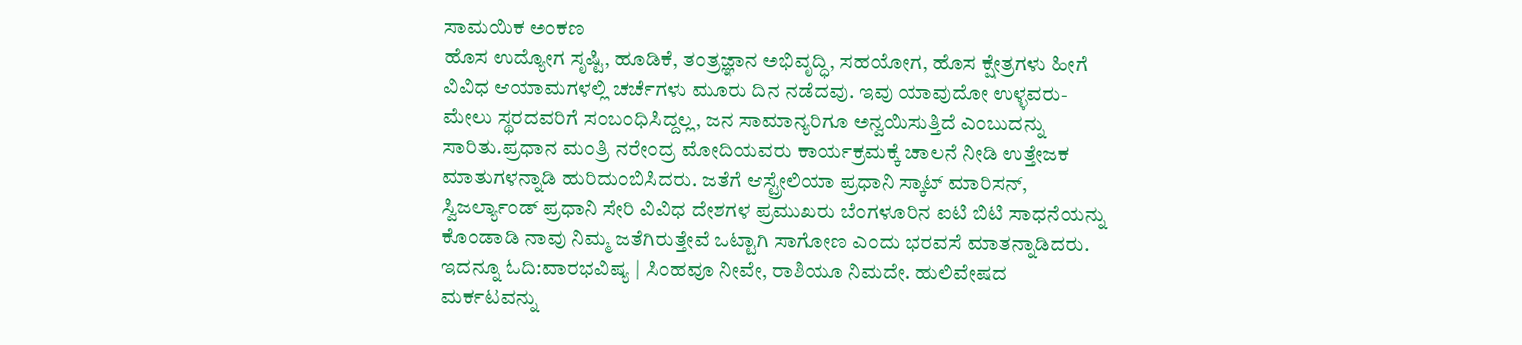ಸಾಮಯಿಕ ಅಂಕಣ
ಹೊಸ ಉದ್ಯೋಗ ಸೃಷ್ಟಿ, ಹೂಡಿಕೆ, ತಂತ್ರಜ್ಞಾನ ಅಭಿವೃದ್ಧಿ, ಸಹಯೋಗ, ಹೊಸ ಕ್ಷೇತ್ರಗಳು ಹೀಗೆ ವಿವಿಧ ಆಯಾಮಗಳಲ್ಲಿ ಚರ್ಚೆಗಳು ಮೂರು ದಿನ ನಡೆದವು. ಇವು ಯಾವುದೋ ಉಳ್ಳವರು- ಮೇಲು ಸ್ಥರದವರಿಗೆ ಸಂಬಂಧಿಸಿದ್ದಲ್ಲ, ಜನ ಸಾಮಾನ್ಯರಿಗೂ ಅನ್ವಯಿಸುತ್ತಿದೆ ಎಂಬುದನ್ನು ಸಾರಿತು.ಪ್ರಧಾನ ಮಂತ್ರಿ ನರೇಂದ್ರ ಮೋದಿಯವರು ಕಾರ್ಯಕ್ರಮಕ್ಕೆ ಚಾಲನೆ ನೀಡಿ ಉತ್ತೇಜಕ ಮಾತುಗಳನ್ನಾಡಿ ಹುರಿದುಂಬಿಸಿದರು. ಜತೆಗೆ ಆಸ್ಟ್ರೇಲಿಯಾ ಪ್ರಧಾನಿ ಸ್ಕಾಟ್ ಮಾರಿಸನ್, ಸ್ವಿಜರ್ಲ್ಯಾಂಡ್ ಪ್ರಧಾನಿ ಸೇರಿ ವಿವಿಧ ದೇಶಗಳ ಪ್ರಮುಖರು ಬೆಂಗಳೂರಿನ ಐಟಿ ಬಿಟಿ ಸಾಧನೆಯನ್ನು ಕೊಂಡಾಡಿ ನಾವು ನಿಮ್ಮ ಜತೆಗಿರುತ್ತೇವೆ ಒಟ್ಟಾಗಿ ಸಾಗೋಣ ಎಂದು ಭರವಸೆ ಮಾತನ್ನಾಡಿದರು.
ಇದನ್ನೂ ಓದಿ:ವಾರಭವಿಷ್ಯ | ಸಿಂಹವೂ ನೀವೇ, ರಾಶಿಯೂ ನಿಮದೇ. ಹುಲಿವೇಷದ ಮರ್ಕಟವನ್ನು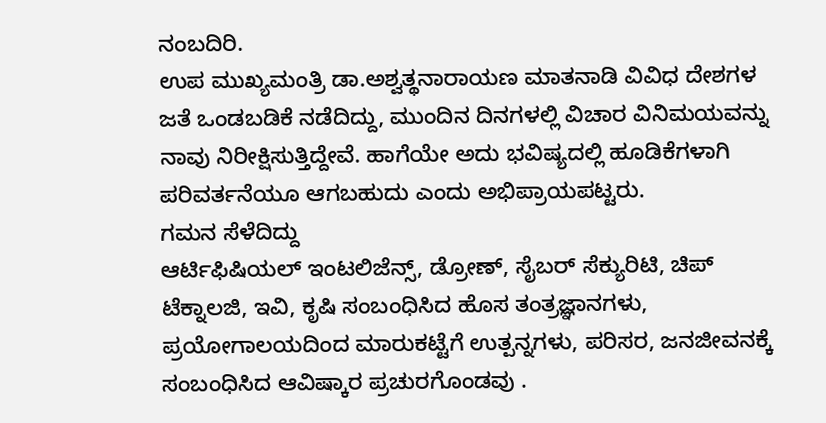ನಂಬದಿರಿ.
ಉಪ ಮುಖ್ಯಮಂತ್ರಿ ಡಾ.ಅಶ್ವತ್ಥನಾರಾಯಣ ಮಾತನಾಡಿ ವಿವಿಧ ದೇಶಗಳ ಜತೆ ಒಂಡಬಡಿಕೆ ನಡೆದಿದ್ದು, ಮುಂದಿನ ದಿನಗಳಲ್ಲಿ ವಿಚಾರ ವಿನಿಮಯವನ್ನು ನಾವು ನಿರೀಕ್ಷಿಸುತ್ತಿದ್ದೇವೆ. ಹಾಗೆಯೇ ಅದು ಭವಿಷ್ಯದಲ್ಲಿ ಹೂಡಿಕೆಗಳಾಗಿ ಪರಿವರ್ತನೆಯೂ ಆಗಬಹುದು ಎಂದು ಅಭಿಪ್ರಾಯಪಟ್ಟರು.
ಗಮನ ಸೆಳೆದಿದ್ದು
ಆರ್ಟಿಫಿಷಿಯಲ್ ಇಂಟಲಿಜೆನ್ಸ್, ಡ್ರೋಣ್, ಸೈಬರ್ ಸೆಕ್ಯುರಿಟಿ, ಚಿಪ್ ಟೆಕ್ನಾಲಜಿ, ಇವಿ, ಕೃಷಿ ಸಂಬಂಧಿಸಿದ ಹೊಸ ತಂತ್ರಜ್ಞಾನಗಳು, ಪ್ರಯೋಗಾಲಯದಿಂದ ಮಾರುಕಟ್ಟೆಗೆ ಉತ್ಪನ್ನಗಳು, ಪರಿಸರ, ಜನಜೀವನಕ್ಕೆ ಸಂಬಂಧಿಸಿದ ಆವಿಷ್ಕಾರ ಪ್ರಚುರಗೊಂಡವು .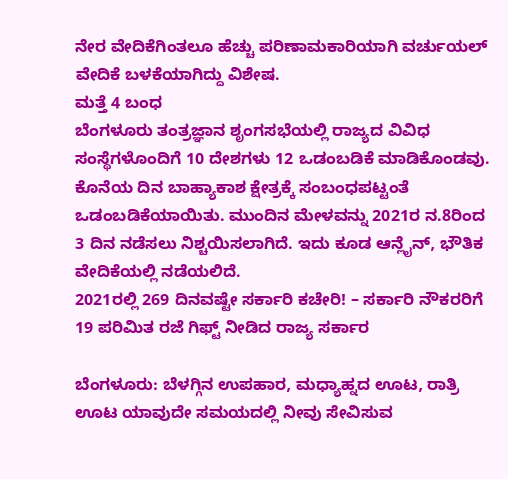ನೇರ ವೇದಿಕೆಗಿಂತಲೂ ಹೆಚ್ಚು ಪರಿಣಾಮಕಾರಿಯಾಗಿ ವರ್ಚುಯಲ್ ವೇದಿಕೆ ಬಳಕೆಯಾಗಿದ್ದು ವಿಶೇಷ.
ಮತ್ತೆ 4 ಬಂಧ
ಬೆಂಗಳೂರು ತಂತ್ರಜ್ಞಾನ ಶೃಂಗಸಭೆಯಲ್ಲಿ ರಾಜ್ಯದ ವಿವಿಧ ಸಂಸ್ಥೆಗಳೊಂದಿಗೆ 10 ದೇಶಗಳು 12 ಒಡಂಬಡಿಕೆ ಮಾಡಿಕೊಂಡವು. ಕೊನೆಯ ದಿನ ಬಾಹ್ಯಾಕಾಶ ಕ್ಷೇತ್ರಕ್ಕೆ ಸಂಬಂಧಪಟ್ಟಂತೆ ಒಡಂಬಡಿಕೆಯಾಯಿತು. ಮುಂದಿನ ಮೇಳವನ್ನು 2021ರ ನ.8ರಿಂದ 3 ದಿನ ನಡೆಸಲು ನಿಶ್ಚಯಿಸಲಾಗಿದೆ. ಇದು ಕೂಡ ಆನ್ಲೈನ್, ಭೌತಿಕ ವೇದಿಕೆಯಲ್ಲಿ ನಡೆಯಲಿದೆ.
2021ರಲ್ಲಿ 269 ದಿನವಷ್ಟೇ ಸರ್ಕಾರಿ ಕಚೇರಿ! – ಸರ್ಕಾರಿ ನೌಕರರಿಗೆ 19 ಪರಿಮಿತ ರಜೆ ಗಿಫ್ಟ್ ನೀಡಿದ ರಾಜ್ಯ ಸರ್ಕಾರ

ಬೆಂಗಳೂರು: ಬೆಳಗ್ಗಿನ ಉಪಹಾರ, ಮಧ್ಯಾಹ್ನದ ಊಟ, ರಾತ್ರಿ ಊಟ ಯಾವುದೇ ಸಮಯದಲ್ಲಿ ನೀವು ಸೇವಿಸುವ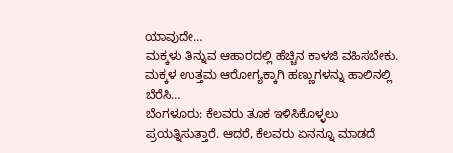ಯಾವುದೇ…
ಮಕ್ಕಳು ತಿನ್ನುವ ಆಹಾರದಲ್ಲಿ ಹೆಚ್ಚಿನ ಕಾಳಜಿ ವಹಿಸಬೇಕು. ಮಕ್ಕಳ ಉತ್ತಮ ಆರೋಗ್ಯಕ್ಕಾಗಿ ಹಣ್ಣುಗಳನ್ನು ಹಾಲಿನಲ್ಲಿ ಬೆರೆಸಿ…
ಬೆಂಗಳೂರು: ಕೆಲವರು ತೂಕ ಇಳಿಸಿಕೊಳ್ಳಲು ಪ್ರಯತ್ನಿಸುತ್ತಾರೆ. ಆದರೆ, ಕೆಲವರು ಏನನ್ನೂ ಮಾಡದೆ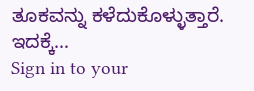ತೂಕವನ್ನು ಕಳೆದುಕೊಳ್ಳುತ್ತಾರೆ. ಇದಕ್ಕೆ…
Sign in to your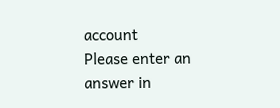account
Please enter an answer in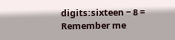digits:sixteen − 8 =
Remember me